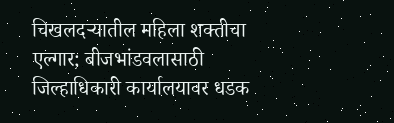चिखलदर्‍यातील महिला शक्तीचा एल्गार; बीजभांडवलासाठी जिल्हाधिकारी कार्यालयावर धडक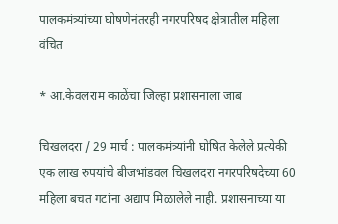पालकमंत्र्यांच्या घोषणेनंतरही नगरपरिषद क्षेत्रातील महिला वंचित

* आ.केवलराम काळेंचा जिल्हा प्रशासनाला जाब

चिखलदरा / 29 मार्च : पालकमंत्र्यांनी घोषित केलेले प्रत्येकी एक लाख रुपयांचे बीजभांडवल चिखलदरा नगरपरिषदेच्या 60 महिला बचत गटांना अद्याप मिळालेले नाही. प्रशासनाच्या या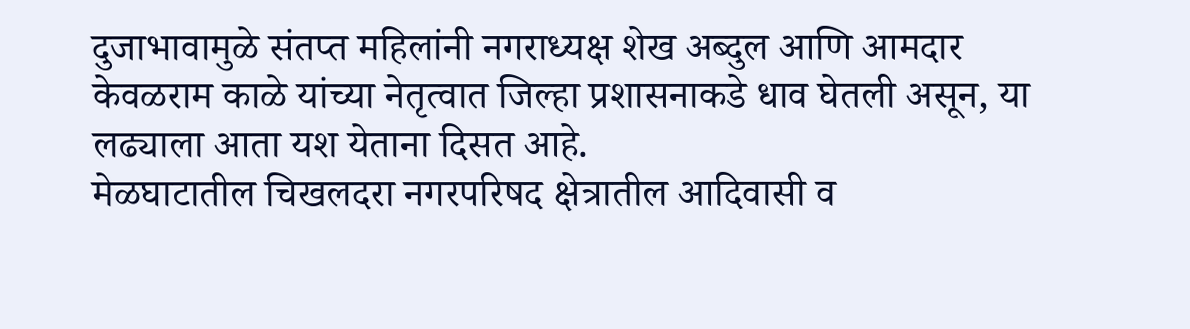दुजाभावामुळे संतप्त महिलांनी नगराध्यक्ष शेख अब्दुल आणि आमदार केवळराम काळे यांच्या नेतृत्वात जिल्हा प्रशासनाकडे धाव घेतली असून, या लढ्याला आता यश येताना दिसत आहे.
मेळघाटातील चिखलदरा नगरपरिषद क्षेत्रातील आदिवासी व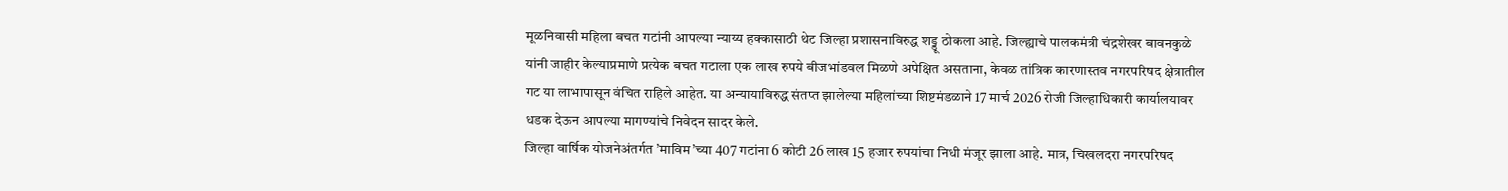मूळनिवासी महिला बचत गटांनी आपल्या न्याय्य हक्कासाठी थेट जिल्हा प्रशासनाविरुद्ध शड्डू ठोकला आहे. जिल्ह्याचे पालकमंत्री चंद्रशेखर बावनकुळे यांनी जाहीर केल्याप्रमाणे प्रत्येक बचत गटाला एक लाख रुपये बीजभांडवल मिळणे अपेक्षित असताना, केवळ तांत्रिक कारणास्तव नगरपरिषद क्षेत्रातील गट या लाभापासून वंचित राहिले आहेत. या अन्यायाविरुद्ध संतप्त झालेल्या महिलांच्या शिष्टमंडळाने 17 मार्च 2026 रोजी जिल्हाधिकारी कार्यालयावर धडक देऊन आपल्या मागण्यांचे निवेदन सादर केले.
जिल्हा वार्षिक योजनेअंतर्गत ’माविम’च्या 407 गटांना 6 कोटी 26 लाख 15 हजार रुपयांचा निधी मंजूर झाला आहे. मात्र, चिखलदरा नगरपरिषद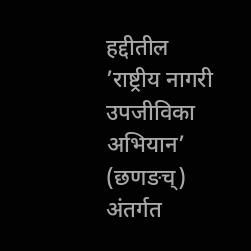हद्दीतील ’राष्ट्रीय नागरी उपजीविका अभियान’ (छणङच्) अंतर्गत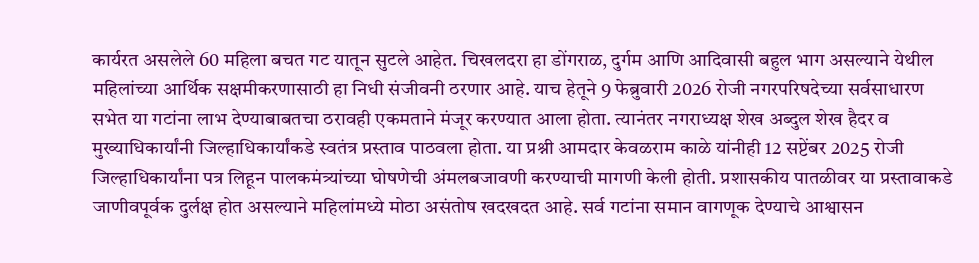कार्यरत असलेले 60 महिला बचत गट यातून सुटले आहेत. चिखलदरा हा डोंगराळ, दुर्गम आणि आदिवासी बहुल भाग असल्याने येथील महिलांच्या आर्थिक सक्षमीकरणासाठी हा निधी संजीवनी ठरणार आहे. याच हेतूने 9 फेब्रुवारी 2026 रोजी नगरपरिषदेच्या सर्वसाधारण सभेत या गटांना लाभ देण्याबाबतचा ठरावही एकमताने मंजूर करण्यात आला होता. त्यानंतर नगराध्यक्ष शेख अब्दुल शेख हैदर व मुख्याधिकार्यांनी जिल्हाधिकार्यांकडे स्वतंत्र प्रस्ताव पाठवला होता. या प्रश्नी आमदार केवळराम काळे यांनीही 12 सप्टेंबर 2025 रोजी जिल्हाधिकार्यांना पत्र लिहून पालकमंत्र्यांच्या घोषणेची अंमलबजावणी करण्याची मागणी केली होती. प्रशासकीय पातळीवर या प्रस्तावाकडे जाणीवपूर्वक दुर्लक्ष होत असल्याने महिलांमध्ये मोठा असंतोष खदखदत आहे. सर्व गटांना समान वागणूक देण्याचे आश्वासन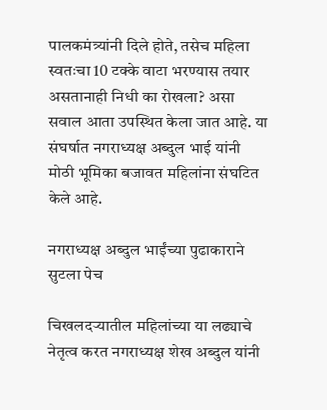पालकमंत्र्यांनी दिले होते, तसेच महिला स्वतःचा 10 टक्के वाटा भरण्यास तयार असतानाही निधी का रोखला? असा सवाल आता उपस्थित केला जात आहे. या संघर्षात नगराध्यक्ष अब्दुल भाई यांनी मोठी भूमिका बजावत महिलांना संघटित केले आहे.

नगराध्यक्ष अब्दुल भाईंच्या पुढाकाराने सुटला पेच

चिखलदर्‍यातील महिलांच्या या लढ्याचे नेतृत्व करत नगराध्यक्ष शेख अब्दुल यांनी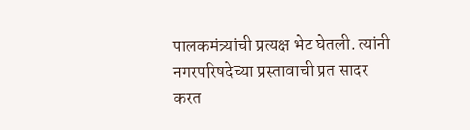पालकमंत्र्यांची प्रत्यक्ष भेट घेतली. त्यांनी नगरपरिषदेच्या प्रस्तावाची प्रत सादर करत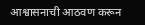आश्वासनाची आठवण करून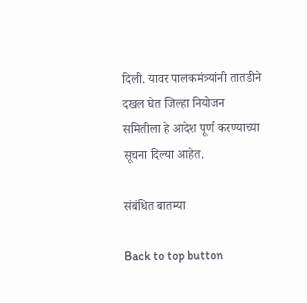दिली. यावर पालकमंत्र्यांनी तातडीने दखल घेत जिल्हा नियोजन समितीला हे आदेश पूर्ण करण्याच्या सूचना दिल्या आहेत.

संबंधित बातम्या

Back to top button